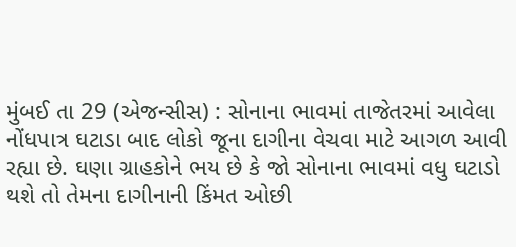મુંબઈ તા 29 (એજન્સીસ) : સોનાના ભાવમાં તાજેતરમાં આવેલા નોંધપાત્ર ઘટાડા બાદ લોકો જૂના દાગીના વેચવા માટે આગળ આવી રહ્યા છે. ઘણા ગ્રાહકોને ભય છે કે જો સોનાના ભાવમાં વધુ ઘટાડો થશે તો તેમના દાગીનાની કિંમત ઓછી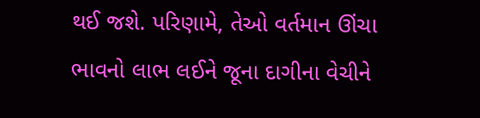થઈ જશે. પરિણામે, તેઓ વર્તમાન ઊંચા ભાવનો લાભ લઈને જૂના દાગીના વેચીને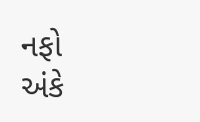નફો અંકે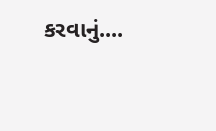કરવાનું....